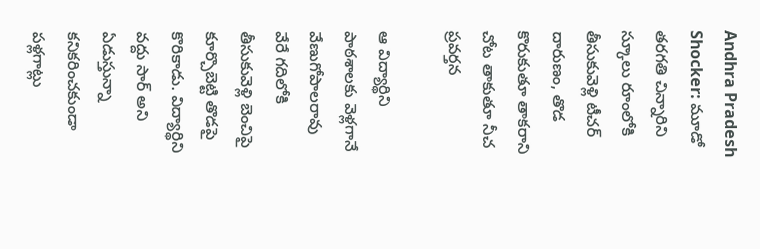Andhra Pradesh Shocker: మూడో తరగతి చిన్నారిని స్కూలు రూంలోకి తీసుకువెళ్లి టీచర్ దారుణం, తొడ కొరుకుతూ తాకరాని చోట తాకుతూ నీచ ప్రవర్తన

ఆ విద్యార్థిని పాఠశాలకు వెళ్లగానే వేణుగోపాలరావు వేరే గదిలోకి తీసుకువెళ్లి బెంచిపై కూర్చొబెట్టి తొడపై కొరికాడు. విద్యార్థిని వద్దు సార్‌ అని ఏడుస్తున్నా కనికరించకుండా పళ్లగాట్లు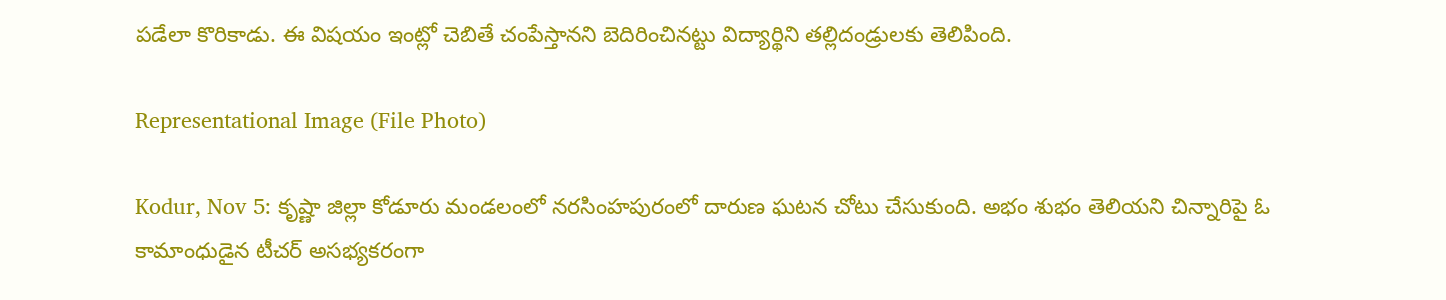పడేలా కొరికాడు. ఈ విషయం ఇంట్లో చెబితే చంపేస్తానని బెదిరించినట్టు విద్యార్థిని తల్లిదండ్రులకు తెలిపింది.

Representational Image (File Photo)

Kodur, Nov 5: కృష్ణా జిల్లా కోడూరు మండలంలో నరసింహపురంలో దారుణ ఘటన చోటు చేసుకుంది. అభం శుభం తెలియని చిన్నారిపై ఓ కామాంధుడైన టీచర్ అసభ్యకరంగా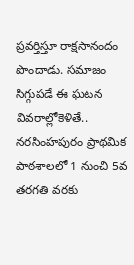ప్రవర్తిస్తూ రాక్షసానందం పొందాడు. సమాజం సిగ్గుపడే ఈ ఘటన వివరాల్లోకెళితే.. నరసింహపురం ప్రాథమిక పాఠశాలలో 1 నుంచి 5వ తరగతి వరకు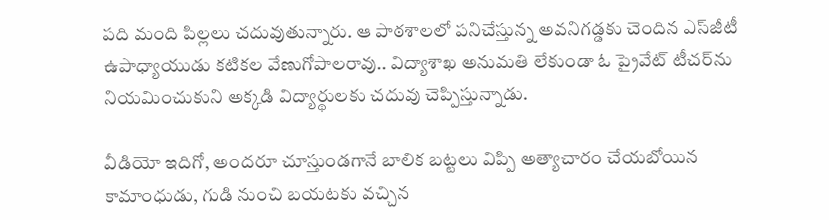పది మంది పిల్లలు చదువుతున్నారు. ఆ పాఠశాలలో పనిచేస్తున్న అవనిగడ్డకు చెందిన ఎస్‌జీటీ ఉపాధ్యాయుడు కటికల వేణుగోపాలరావు.. విద్యాశాఖ అనుమతి లేకుండా ఓ ప్రైవేట్‌ టీచర్‌ను నియమించుకుని అక్కడి విద్యార్థులకు చదువు చెప్పిస్తున్నాడు.

వీడియో ఇదిగో, అందరూ చూస్తుండగానే బాలిక బట్టలు విప్పి అత్యాచారం చేయబోయిన కామాంధుడు, గుడి నుంచి బయటకు వచ్చిన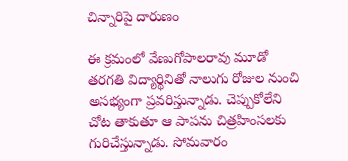చిన్నారిపై దారుణం

ఈ క్రమంలో వేణుగోపాలరావు మూడో తరగతి విద్యార్థినితో నాలుగు రోజుల నుంచి అసభ్యంగా ప్రవరిస్తున్నాడు. చెప్పుకోలేని చోట తాకుతూ ఆ పాపను చిత్రహింసలకు గురిచేస్తున్నాడు. సోమవారం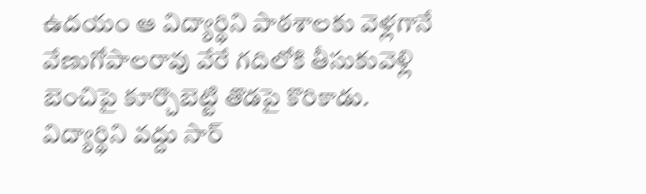ఉదయం ఆ విద్యార్థిని పాఠశాలకు వెళ్లగానే వేణుగోపాలరావు వేరే గదిలోకి తీసుకువెళ్లి బెంచిపై కూర్చొబెట్టి తొడపై కొరికాడు. విద్యార్థిని వద్దు సార్‌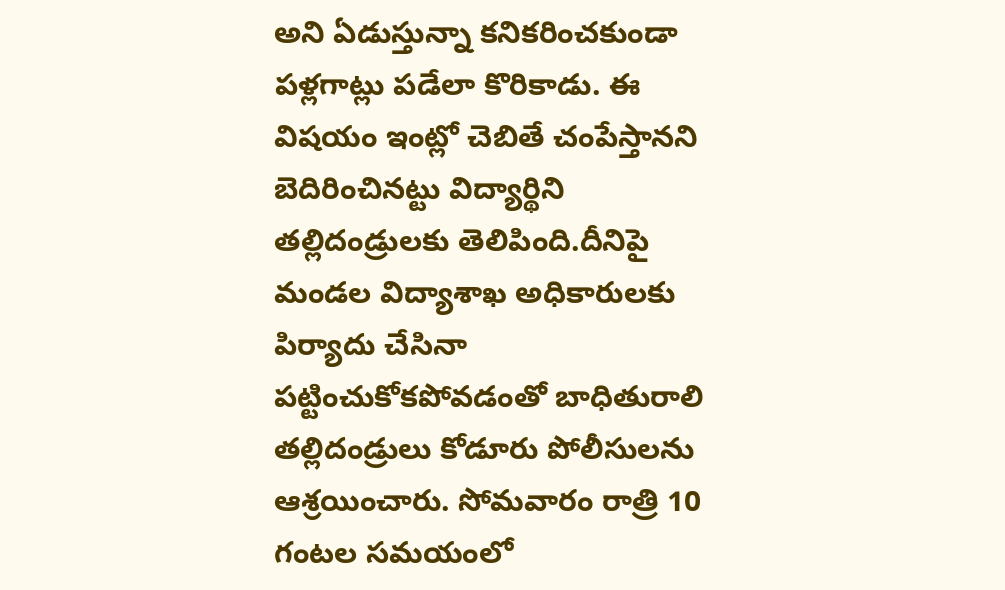అని ఏడుస్తున్నా కనికరించకుండా పళ్లగాట్లు పడేలా కొరికాడు. ఈ విషయం ఇంట్లో చెబితే చంపేస్తానని బెదిరించినట్టు విద్యార్థిని తల్లిదండ్రులకు తెలిపింది.దీనిపై మండల విద్యాశాఖ అధికారులకు పిర్యాదు చేసినా పట్టించుకోకపోవడంతో బాధితురాలి తల్లిదండ్రులు కోడూరు పోలీసులను ఆశ్రయించారు. సోమవారం రాత్రి 10 గంటల సమయంలో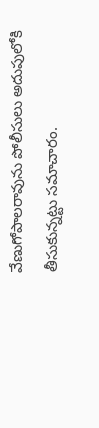వేణుగోపాలరావును పోలీసులు అదుపులోకి తీసుకున్నట్టు సమాచారం.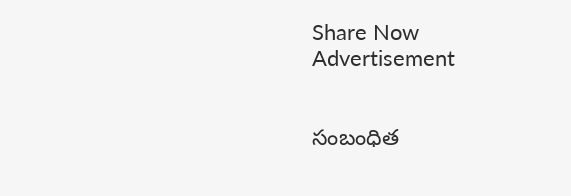Share Now
Advertisement


సంబంధిత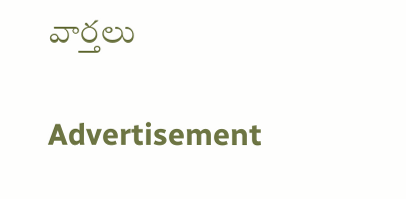వార్తలు

Advertisement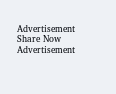Advertisement
Share Now
Advertisement